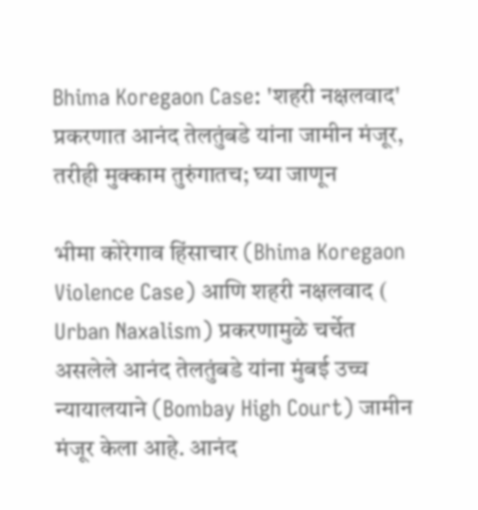Bhima Koregaon Case: 'शहरी नक्षलवाद' प्रकरणात आनंद तेलतुंबडे यांना जामीन मंजूर, तरीही मुक्काम तुरुंगातच; घ्या जाणून

भीमा कोरेगाव हिंसाचार (Bhima Koregaon Violence Case) आणि शहरी नक्षलवाद ( Urban Naxalism) प्रकरणामुळे चर्चेत असलेले आनंद तेलतुंबडे यांना मुंबई उच्च न्यायालयाने (Bombay High Court) जामीन मंजूर केला आहे. आनंद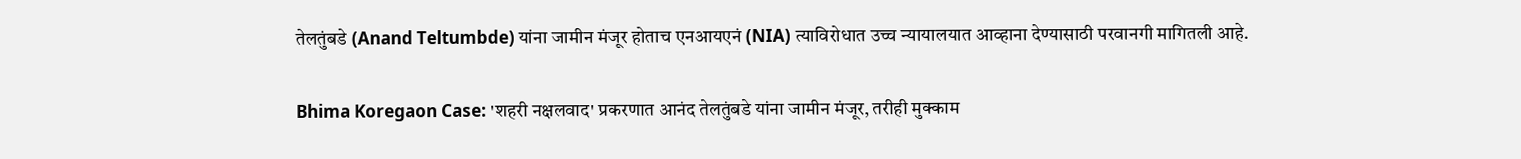तेलतुंबडे (Anand Teltumbde) यांना जामीन मंजूर होताच एनआयएनं (NIA) त्याविरोधात उच्च न्यायालयात आव्हाना देण्यासाठी परवानगी मागितली आहे.

Bhima Koregaon Case: 'शहरी नक्षलवाद' प्रकरणात आनंद तेलतुंबडे यांना जामीन मंजूर, तरीही मुक्काम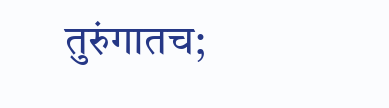तुरुंगातच;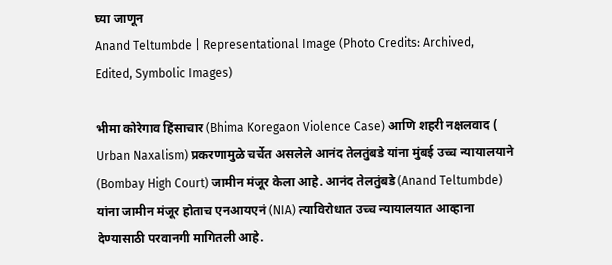घ्या जाणून
Anand Teltumbde | Representational Image (Photo Credits: Archived, Edited, Symbolic Images)

भीमा कोरेगाव हिंसाचार (Bhima Koregaon Violence Case) आणि शहरी नक्षलवाद ( Urban Naxalism) प्रकरणामुळे चर्चेत असलेले आनंद तेलतुंबडे यांना मुंबई उच्च न्यायालयाने (Bombay High Court) जामीन मंजूर केला आहे. आनंद तेलतुंबडे (Anand Teltumbde) यांना जामीन मंजूर होताच एनआयएनं (NIA) त्याविरोधात उच्च न्यायालयात आव्हाना देण्यासाठी परवानगी मागितली आहे.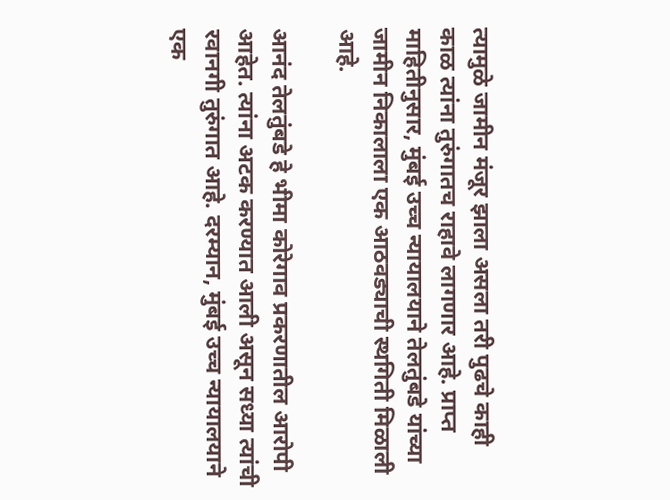त्यामुळे जामीन मंजूर झाला असला तरी पुढचे काही काळ त्यांना तुरुंगातच राहावे लागणार आहे. प्राप्त माहितीनुसार, मुंबई उच्च न्यायालयाने तेलतुंबडे यांच्या जामीन निकालाला एक आठवड्याची स्थगिती मिळाली आहे.

आनंद तेलतुंबडे हे भीमा कोरेगाव प्रकरणातील आरोपी आहेत. त्यांना अटक करण्यात आली असून सध्या त्यांची रवानगी तुरुंगात आहे. दरम्यान, मुंबई उच्च न्यायालयाने एक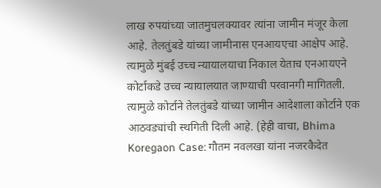लाख रुपयांच्या जातमुचलक्यावर त्यांना जामीन मंजूर केला आहे. तेलतुंबडे यांच्या जामीनास एनआयएचा आक्षेप आहे. त्यामुळे मुंबई उच्च न्यायालयाचा निकाल येताच एनआयएने कोर्टाकडे उच्च न्यायालयात जाण्याची परवानगी मागितली. त्यामुळे कोर्टाने तेलतुंबडे यांच्या जामीन आदेशाला कोर्टाने एक आठवड्यांची स्थगिती दिली आहे. (हेही वाचा, Bhima Koregaon Case: गौतम नवलखा यांना नजरकैदेत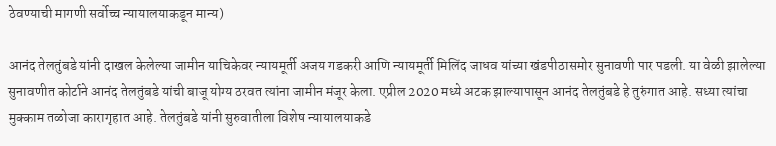ठेवण्याची मागणी सर्वोच्च न्यायालयाकडून मान्य)

आनंद तेलतुंबडे यांनी दाखल केलेल्या जामीन याचिकेवर न्यायमूर्ती अजय गडकरी आणि न्यायमूर्ती मिलिंद जाधव यांच्या खंडपीठासमोर सुनावणी पार पडली. या वेळी झालेल्या सुनावणीत कोर्टाने आनंद तेलतुंबडे यांची बाजू योग्य ठरवत त्यांना जामीन मंजूर केला. एप्रील 2020 मध्ये अटक झाल्यापासून आनंद तेलतुंबडे हे तुरुंगात आहे. सध्या त्यांचा मुक्काम तळोजा कारागृहात आहे. तेलतुंबडे यांनी सुरुवातीला विशेष न्यायालयाकडे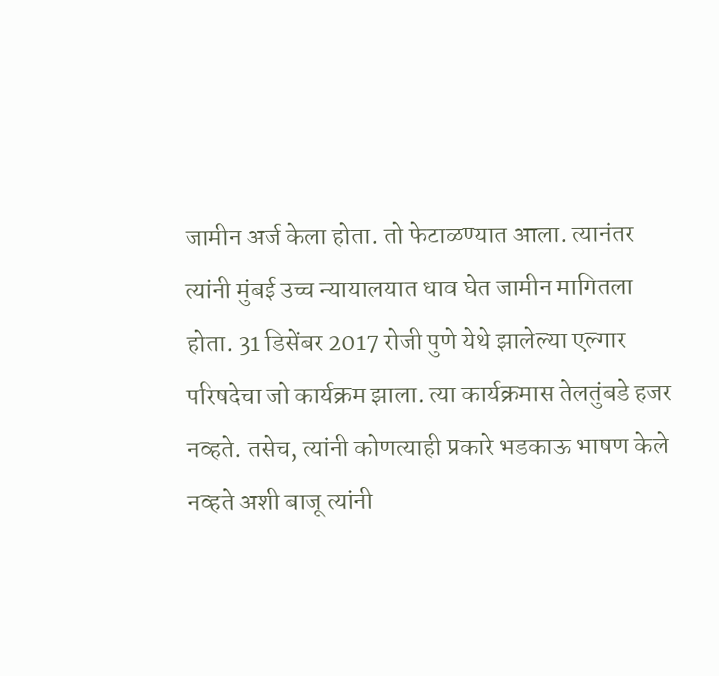जामीन अर्ज केला होता. तो फेटाळण्यात आला. त्यानंतर त्यांनी मुंबई उच्च न्यायालयात धाव घेत जामीन मागितला होता. 31 डिसेंबर 2017 रोजी पुणे येथे झालेल्या एल्गार परिषदेचा जो कार्यक्रम झाला. त्या कार्यक्रमास तेलतुंबडे हजर नव्हते. तसेच, त्यांनी कोणत्याही प्रकारे भडकाऊ भाषण केले नव्हते अशी बाजू त्यांनी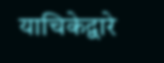याचिकेद्वारे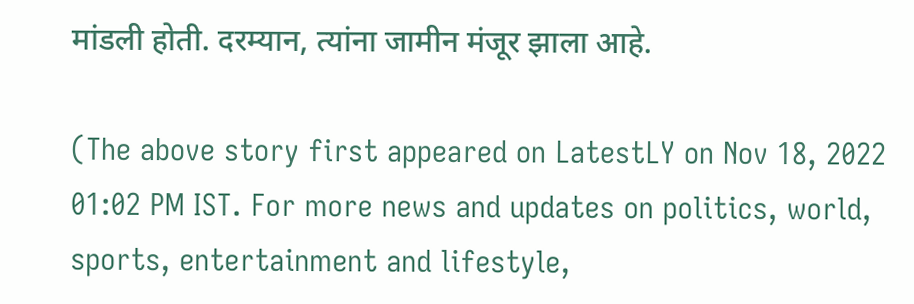मांडली होती. दरम्यान, त्यांना जामीन मंजूर झाला आहे.

(The above story first appeared on LatestLY on Nov 18, 2022 01:02 PM IST. For more news and updates on politics, world, sports, entertainment and lifestyle,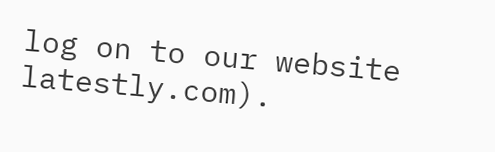log on to our website latestly.com).